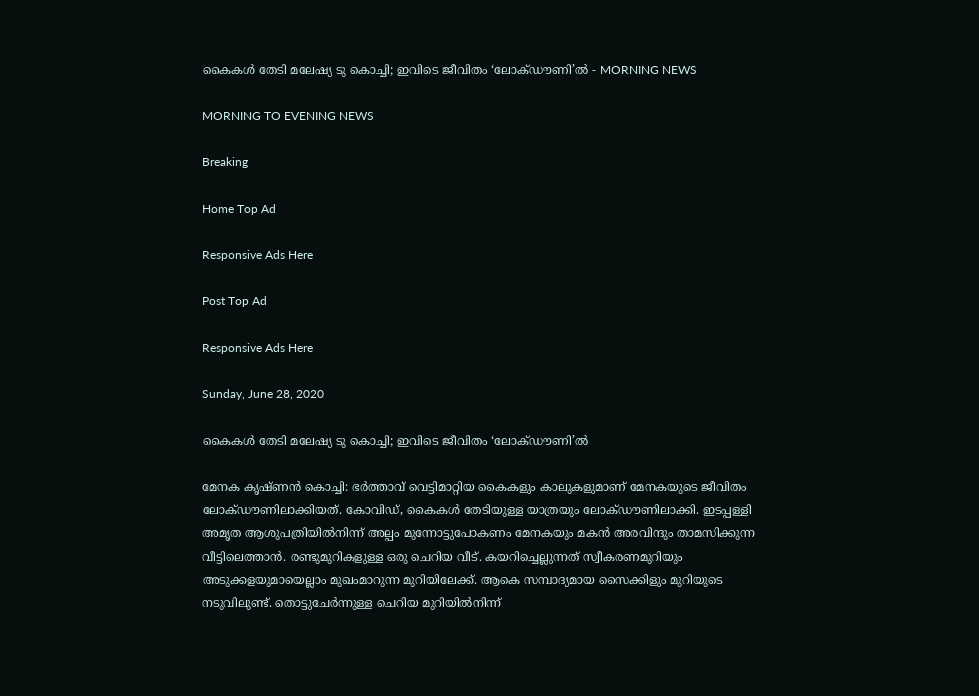കൈകൾ തേടി മലേഷ്യ ടു കൊച്ചി; ഇവിടെ ജീവിതം ‘ലോക്ഡൗണി’ൽ - MORNING NEWS

MORNING TO EVENING NEWS

Breaking

Home Top Ad

Responsive Ads Here

Post Top Ad

Responsive Ads Here

Sunday, June 28, 2020

കൈകൾ തേടി മലേഷ്യ ടു കൊച്ചി; ഇവിടെ ജീവിതം ‘ലോക്ഡൗണി’ൽ

മേനക കൃഷ്ണൻ കൊച്ചി: ഭർത്താവ് വെട്ടിമാറ്റിയ കൈകളും കാലുകളുമാണ് മേനകയുടെ ജീവിതം ലോക്ഡൗണിലാക്കിയത്. കോവിഡ്, കൈകൾ തേടിയുള്ള യാത്രയും ലോക്ഡൗണിലാക്കി. ഇടപ്പള്ളി അമൃത ആശുപത്രിയിൽനിന്ന് അല്പം മുന്നോട്ടുപോകണം മേനകയും മകൻ അരവിന്ദും താമസിക്കുന്ന വീട്ടിലെത്താൻ. രണ്ടുമുറികളുള്ള ഒരു ചെറിയ വീട്. കയറിച്ചെല്ലുന്നത് സ്വീകരണമുറിയും അടുക്കളയുമായെല്ലാം മുഖംമാറുന്ന മുറിയിലേക്ക്. ആകെ സമ്പാദ്യമായ സൈക്കിളും മുറിയുടെ നടുവിലുണ്ട്. തൊട്ടുചേർന്നുള്ള ചെറിയ മുറിയിൽനിന്ന്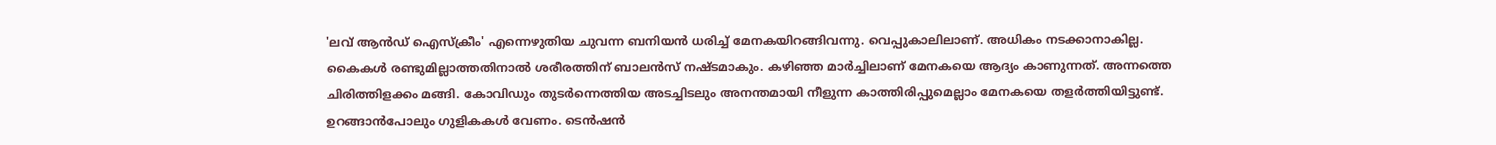'ലവ് ആൻഡ് ഐസ്ക്രീം' എന്നെഴുതിയ ചുവന്ന ബനിയൻ ധരിച്ച് മേനകയിറങ്ങിവന്നു. വെപ്പുകാലിലാണ്. അധികം നടക്കാനാകില്ല. കൈകൾ രണ്ടുമില്ലാത്തതിനാൽ ശരീരത്തിന് ബാലൻസ് നഷ്ടമാകും. കഴിഞ്ഞ മാർച്ചിലാണ് മേനകയെ ആദ്യം കാണുന്നത്. അന്നത്തെ ചിരിത്തിളക്കം മങ്ങി. കോവിഡും തുടർന്നെത്തിയ അടച്ചിടലും അനന്തമായി നീളുന്ന കാത്തിരിപ്പുമെല്ലാം മേനകയെ തളർത്തിയിട്ടുണ്ട്. ഉറങ്ങാൻപോലും ഗുളികകൾ വേണം. ടെൻഷൻ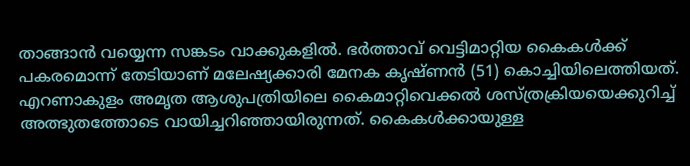താങ്ങാൻ വയ്യെന്ന സങ്കടം വാക്കുകളിൽ. ഭർത്താവ് വെട്ടിമാറ്റിയ കൈകൾക്ക് പകരമൊന്ന് തേടിയാണ് മലേഷ്യക്കാരി മേനക കൃഷ്ണൻ (51) കൊച്ചിയിലെത്തിയത്. എറണാകുളം അമൃത ആശുപത്രിയിലെ കൈമാറ്റിവെക്കൽ ശസ്ത്രക്രിയയെക്കുറിച്ച് അത്ഭുതത്തോടെ വായിച്ചറിഞ്ഞായിരുന്നത്. കൈകൾക്കായുള്ള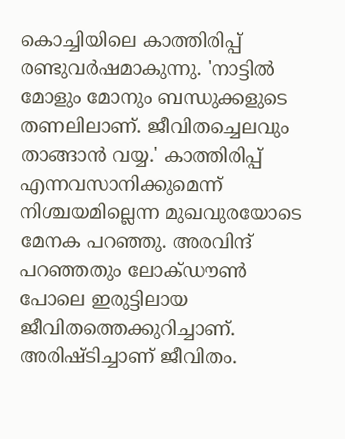കൊച്ചിയിലെ കാത്തിരിപ്പ് രണ്ടുവർഷമാകുന്നു. 'നാട്ടിൽ മോളും മോനും ബന്ധുക്കളുടെ തണലിലാണ്. ജീവിതച്ചെലവും താങ്ങാൻ വയ്യ.' കാത്തിരിപ്പ് എന്നവസാനിക്കുമെന്ന് നിശ്ചയമില്ലെന്ന മുഖവുരയോടെ മേനക പറഞ്ഞു. അരവിന്ദ് പറഞ്ഞതും ലോക്ഡൗൺ പോലെ ഇരുട്ടിലായ ജീവിതത്തെക്കുറിച്ചാണ്. അരിഷ്ടിച്ചാണ് ജീവിതം.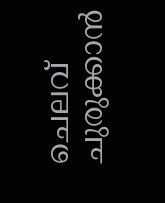ചെലവ് ചുരുക്കാൻ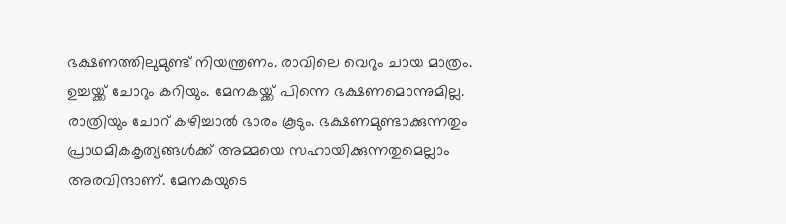ഭക്ഷണത്തിലുമുണ്ട് നിയന്ത്രണം. രാവിലെ വെറും ചായ മാത്രം. ഉച്ചയ്ക്ക് ചോറും കറിയും. മേനകയ്ക്ക് പിന്നെ ഭക്ഷണമൊന്നുമില്ല. രാത്രിയും ചോറ് കഴിച്ചാൽ ഭാരം കൂടും. ഭക്ഷണമുണ്ടാക്കുന്നതും പ്രാഥമികകൃത്യങ്ങൾക്ക് അമ്മയെ സഹായിക്കുന്നതുമെല്ലാം അരവിന്ദാണ്. മേനകയുടെ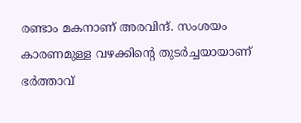രണ്ടാം മകനാണ് അരവിന്ദ്. സംശയം കാരണമുള്ള വഴക്കിന്റെ തുടർച്ചയായാണ് ഭർത്താവ്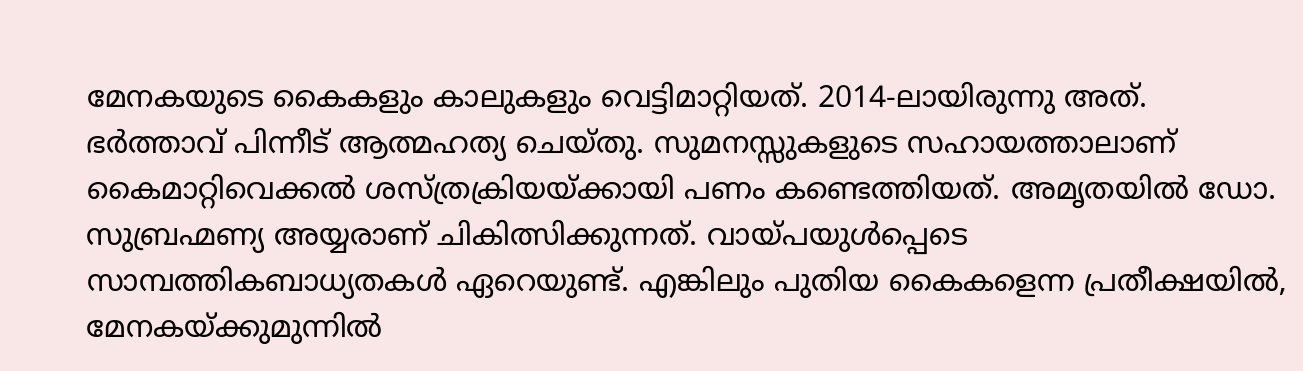മേനകയുടെ കൈകളും കാലുകളും വെട്ടിമാറ്റിയത്. 2014-ലായിരുന്നു അത്. ഭർത്താവ് പിന്നീട് ആത്മഹത്യ ചെയ്തു. സുമനസ്സുകളുടെ സഹായത്താലാണ് കൈമാറ്റിവെക്കൽ ശസ്ത്രക്രിയയ്ക്കായി പണം കണ്ടെത്തിയത്. അമൃതയിൽ ഡോ. സുബ്രഹ്മണ്യ അയ്യരാണ് ചികിത്സിക്കുന്നത്. വായ്പയുൾപ്പെടെ സാമ്പത്തികബാധ്യതകൾ ഏറെയുണ്ട്. എങ്കിലും പുതിയ കൈകളെന്ന പ്രതീക്ഷയിൽ, മേനകയ്ക്കുമുന്നിൽ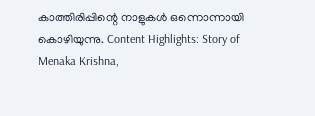കാത്തിരിപ്പിന്റെ നാളുകൾ ഒന്നൊന്നായി കൊഴിയുന്നു. Content Highlights: Story of Menaka Krishna,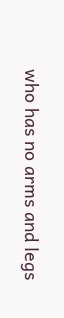who has no arms and legs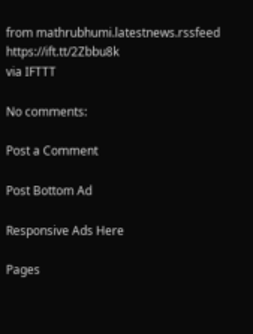from mathrubhumi.latestnews.rssfeed https://ift.tt/2Zbbu8k
via IFTTT

No comments:

Post a Comment

Post Bottom Ad

Responsive Ads Here

Pages